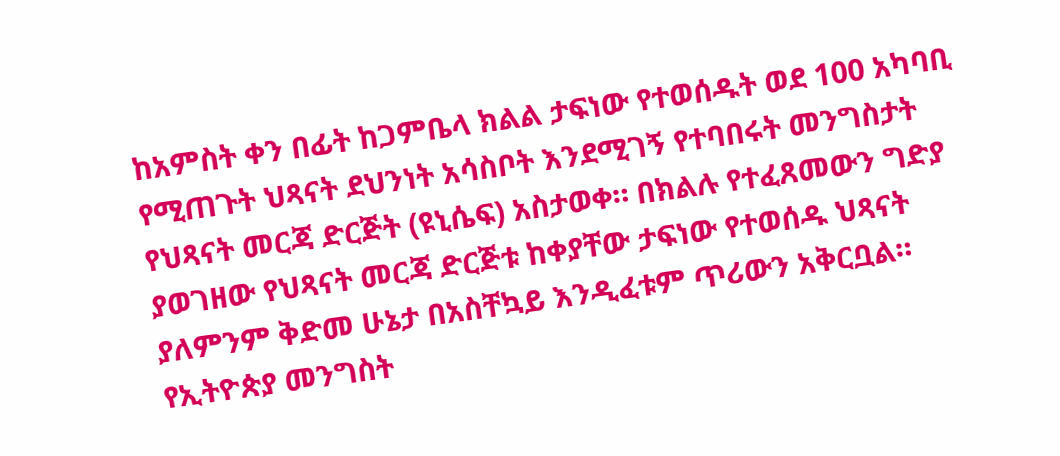ከአምስት ቀን በፊት ከጋምቤላ ክልል ታፍነው የተወሰዱት ወደ 100 አካባቢ የሚጠጉት ህጻናት ደህንነት አሳስቦት እንደሚገኝ የተባበሩት መንግስታት የህጻናት መርጃ ድርጅት (ዩኒሴፍ) አስታወቀ። በክልሉ የተፈጸመውን ግድያ ያወገዘው የህጻናት መርጃ ድርጅቱ ከቀያቸው ታፍነው የተወሰዱ ህጻናት ያለምንም ቅድመ ሁኔታ በአስቸኳይ እንዲፈቱም ጥሪውን አቅርቧል። የኢትዮጵያ መንግስት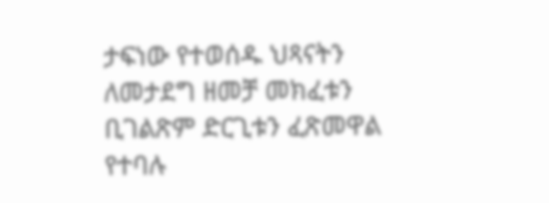ታፍነው የተወሰዱ ህጻናትን ለመታደግ ዘመቻ መክፈቱን ቢገልጽም ድርጊቱን ፈጽመዋል የተባሉ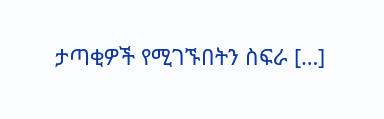ታጣቂዎች የሚገኙበትን ስፍራ […]